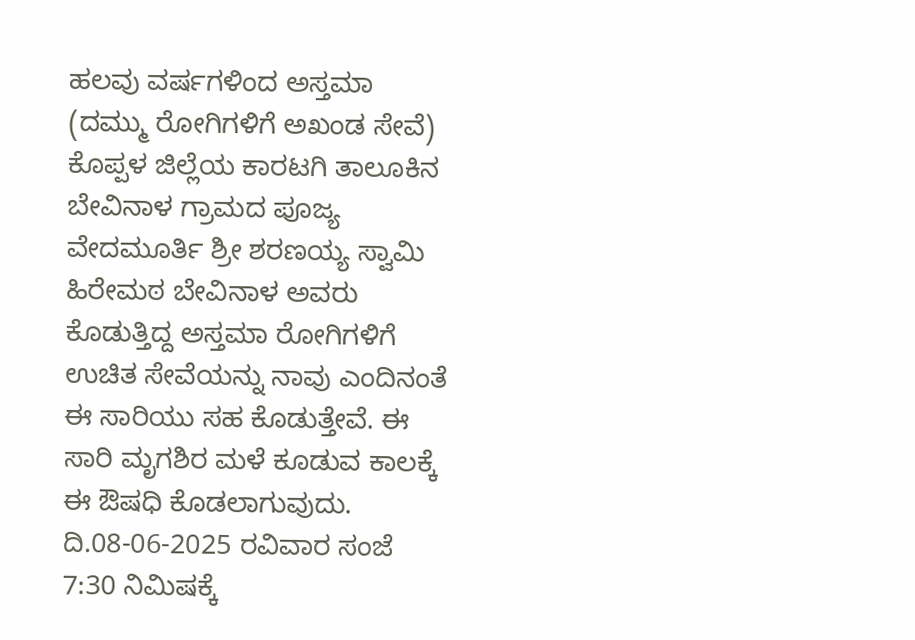ಹಲವು ವರ್ಷಗಳಿಂದ ಅಸ್ತಮಾ (ದಮ್ಮು ರೋಗಿಗಳಿಗೆ ಅಖಂಡ ಸೇವೆ)
ಕೊಪ್ಪಳ ಜಿಲ್ಲೆಯ ಕಾರಟಗಿ ತಾಲೂಕಿನ ಬೇವಿನಾಳ ಗ್ರಾಮದ ಪೂಜ್ಯ ವೇದಮೂರ್ತಿ ಶ್ರೀ ಶರಣಯ್ಯ ಸ್ವಾಮಿ ಹಿರೇಮಠ ಬೇವಿನಾಳ ಅವರು ಕೊಡುತ್ತಿದ್ದ ಅಸ್ತಮಾ ರೋಗಿಗಳಿಗೆ ಉಚಿತ ಸೇವೆಯನ್ನು ನಾವು ಎಂದಿನಂತೆ ಈ ಸಾರಿಯು ಸಹ ಕೊಡುತ್ತೇವೆ. ಈ ಸಾರಿ ಮೃಗಶಿರ ಮಳೆ ಕೂಡುವ ಕಾಲಕ್ಕೆ ಈ ಔಷಧಿ ಕೊಡಲಾಗುವುದು.
ದಿ.08-06-2025 ರವಿವಾರ ಸಂಜೆ 7:30 ನಿಮಿಷಕ್ಕೆ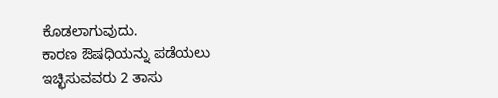ಕೊಡಲಾಗುವುದು.
ಕಾರಣ ಔಷಧಿಯನ್ನು ಪಡೆಯಲು ಇಚ್ಛಿಸುವವರು 2 ತಾಸು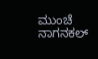ಮುಂಚೆ ನಾಗನಕಲ್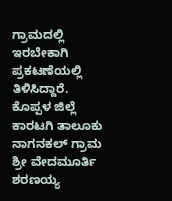ಗ್ರಾಮದಲ್ಲಿ ಇರಬೇಕಾಗಿ ಪ್ರಕಟಣೆಯಲ್ಲಿ ತಿಳಿಸಿದ್ದಾರೆ.
ಕೊಪ್ಪಳ ಜಿಲ್ಲೆ ಕಾರಟಗಿ ತಾಲೂಕು
ನಾಗನಕಲ್ ಗ್ರಾಮ
ಶ್ರೀ ವೇದಮೂರ್ತಿ ಶರಣಯ್ಯ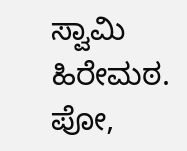ಸ್ವಾಮಿ ಹಿರೇಮಠ. ಪೋ,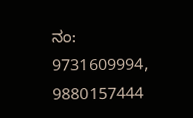ನಂ:
9731609994, 9880157444